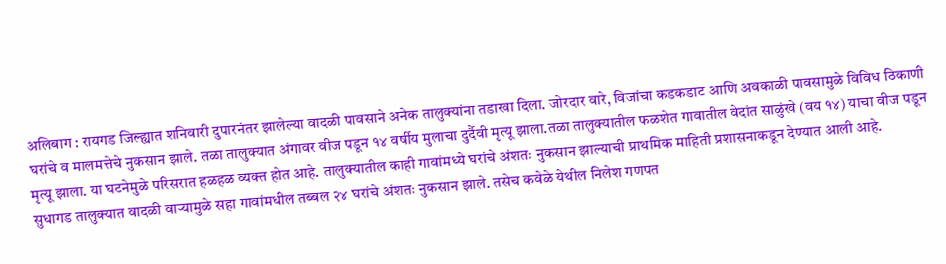अलिबाग : रायगड जिल्ह्यात शनिवारी दुपारनंतर झालेल्या वादळी पावसाने अनेक तालुक्यांना तडाखा दिला. जोरदार वारे, विजांचा कडकडाट आणि अवकाळी पावसामुळे विविध ठिकाणी घरांचे व मालमत्तेचे नुकसान झाले. तळा तालुक्यात अंगावर वीज पडून १४ वर्षीय मुलाचा दुर्दैवी मृत्यू झाला.तळा तालुक्यातील फळशेत गावातील वेदांत साळुंखे (वय १४) याचा वीज पडून मृत्यू झाला. या घटनेमुळे परिसरात हळहळ व्यक्त होत आहे. तालुक्यातील काही गावांमध्ये घरांचे अंशतः नुकसान झाल्याची प्राथमिक माहिती प्रशासनाकडून देण्यात आली आहे.
सुधागड तालुक्यात वादळी वाऱ्यामुळे सहा गावांमधील तब्बल २४ घरांचे अंशतः नुकसान झाले. तसेच कवेळे येथील निलेश गणपत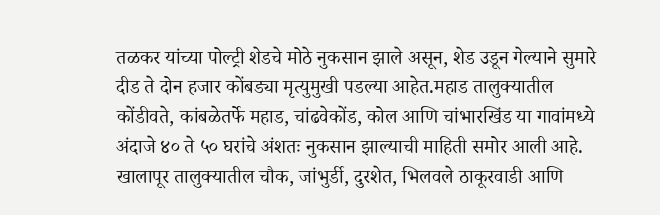तळकर यांच्या पोल्ट्री शेडचे मोठे नुकसान झाले असून, शेड उडून गेल्याने सुमारे दीड ते दोन हजार कोंबड्या मृत्युमुखी पडल्या आहेत.महाड तालुक्यातील कोंडीवते, कांबळेतर्फे महाड, चांढवेकोंड, कोल आणि चांभारखिंड या गावांमध्ये अंदाजे ४० ते ५० घरांचे अंशतः नुकसान झाल्याची माहिती समोर आली आहे.
खालापूर तालुक्यातील चौक, जांभुर्डी, दुरशेत, भिलवले ठाकूरवाडी आणि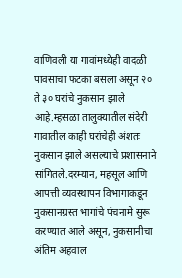वाणिवली या गावांमध्येही वादळी पावसाचा फटका बसला असून २० ते ३० घरांचे नुकसान झाले आहे.म्हसळा तालुक्यातील संदेरी गावातील काही घरांचेही अंशतः नुकसान झाले असल्याचे प्रशासनाने सांगितले.दरम्यान, महसूल आणि आपत्ती व्यवस्थापन विभागाकडून नुकसानग्रस्त भागांचे पंचनामे सुरू करण्यात आले असून, नुकसानीचा अंतिम अहवाल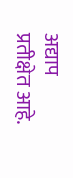अद्याप प्रतीक्षेत आहे.